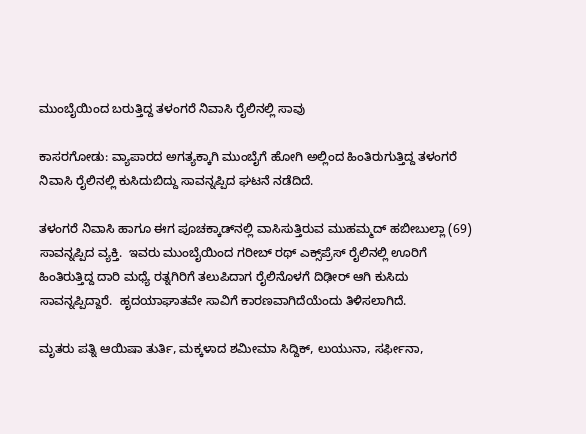ಮುಂಬೈಯಿಂದ ಬರುತ್ತಿದ್ದ ತಳಂಗರೆ ನಿವಾಸಿ ರೈಲಿನಲ್ಲಿ ಸಾವು

ಕಾಸರಗೋಡು: ವ್ಯಾಪಾರದ ಅಗತ್ಯಕ್ಕಾಗಿ ಮುಂಬೈಗೆ ಹೋಗಿ ಅಲ್ಲಿಂದ ಹಿಂತಿರುಗುತ್ತಿದ್ದ ತಳಂಗರೆ ನಿವಾಸಿ ರೈಲಿನಲ್ಲಿ ಕುಸಿದುಬಿದ್ದು ಸಾವನ್ನಪ್ಪಿದ ಘಟನೆ ನಡೆದಿದೆ.

ತಳಂಗರೆ ನಿವಾಸಿ ಹಾಗೂ ಈಗ ಪೂಚಕ್ಕಾಡ್‌ನಲ್ಲಿ ವಾಸಿಸುತ್ತಿರುವ ಮುಹಮ್ಮದ್ ಹಬೀಬುಲ್ಲಾ (69) ಸಾವನ್ನಪ್ಪಿದ ವ್ಯಕ್ತಿ.  ಇವರು ಮುಂಬೈಯಿಂದ ಗರೀಬ್ ರಥ್ ಎಕ್ಸ್‌ಪ್ರೆಸ್ ರೈಲಿನಲ್ಲಿ ಊರಿಗೆ ಹಿಂತಿರುತ್ತಿದ್ದ ದಾರಿ ಮಧ್ಯೆ ರತ್ನಗಿರಿಗೆ ತಲುಪಿದಾಗ ರೈಲಿನೊಳಗೆ ದಿಢೀರ್ ಆಗಿ ಕುಸಿದು ಸಾವನ್ನಪ್ಪಿದ್ದಾರೆ.  ಹೃದಯಾಘಾತವೇ ಸಾವಿಗೆ ಕಾರಣವಾಗಿದೆಯೆಂದು ತಿಳಿಸಲಾಗಿದೆ.

ಮೃತರು ಪತ್ನಿ ಆಯಿಷಾ ತುರ್ತಿ, ಮಕ್ಕಳಾದ ಶಮೀಮಾ ಸಿದ್ದಿಕ್, ಲುಯುನಾ, ಸರ್ಫೀನಾ,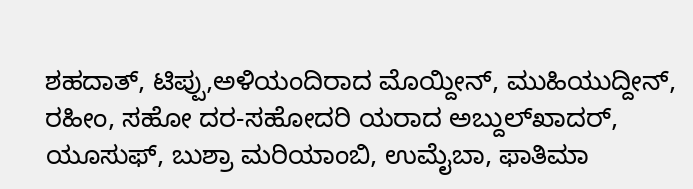ಶಹದಾತ್, ಟಿಪ್ಪು,ಅಳಿಯಂದಿರಾದ ಮೊಯ್ದೀನ್, ಮುಹಿಯುದ್ದೀನ್, ರಹೀಂ, ಸಹೋ ದರ-ಸಹೋದರಿ ಯರಾದ ಅಬ್ದುಲ್‌ಖಾದರ್, ಯೂಸುಫ್, ಬುಶ್ರಾ ಮರಿಯಾಂಬಿ, ಉಮೈಬಾ, ಫಾತಿಮಾ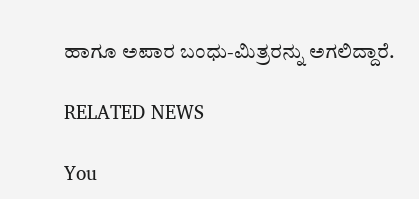ಹಾಗೂ ಅಪಾರ ಬಂಧು-ಮಿತ್ರರನ್ನು ಅಗಲಿದ್ದಾರೆ.

RELATED NEWS

You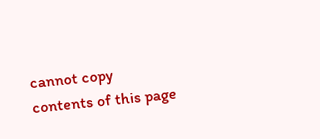cannot copy contents of this page